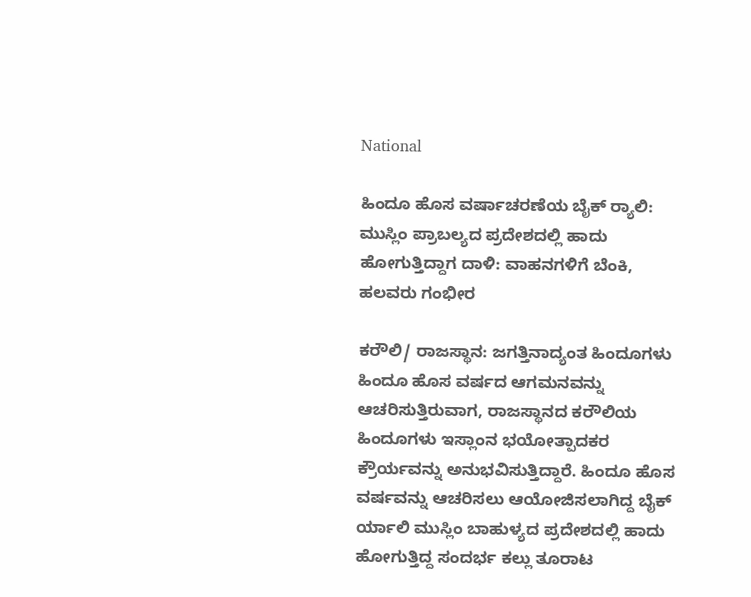National

ಹಿಂದೂ ಹೊಸ ವರ್ಷಾಚರಣೆಯ ಬೈಕ್ ರ‍್ಯಾಲಿ: ಮುಸ್ಲಿಂ ಪ್ರಾಬಲ್ಯದ ಪ್ರದೇಶದಲ್ಲಿ ಹಾದು ಹೋಗುತ್ತಿದ್ದಾಗ ದಾಳಿ: ವಾಹನಗಳಿಗೆ ಬೆಂಕಿ, ಹಲವರು ಗಂಭೀರ

ಕರೌಲಿ/ ರಾಜಸ್ಥಾನ: ಜಗತ್ತಿನಾದ್ಯಂತ ಹಿಂದೂಗಳು ಹಿಂದೂ ಹೊಸ ವರ್ಷದ ಆಗಮನವನ್ನು ಆಚರಿಸುತ್ತಿರುವಾಗ, ರಾಜಸ್ಥಾನದ ಕರೌಲಿಯ ಹಿಂದೂಗಳು ಇಸ್ಲಾಂನ ಭಯೋತ್ಪಾದಕರ ಕ್ರೌರ್ಯವನ್ನು ಅನುಭವಿಸುತ್ತಿದ್ದಾರೆ. ಹಿಂದೂ ಹೊಸ ವರ್ಷವನ್ನು ಆಚರಿಸಲು ಆಯೋಜಿಸಲಾಗಿದ್ದ ಬೈಕ್ ರ್ಯಾಲಿ ಮುಸ್ಲಿಂ ಬಾಹುಳ್ಯದ ಪ್ರದೇಶದಲ್ಲಿ ಹಾದು ಹೋಗುತ್ತಿದ್ದ ಸಂದರ್ಭ ಕಲ್ಲು ತೂರಾಟ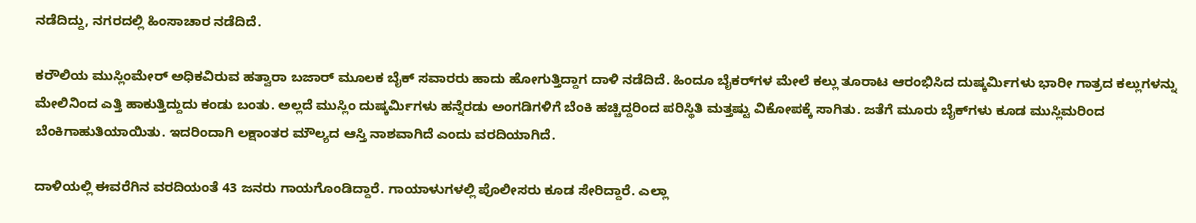ನಡೆದಿದ್ದು, ನಗರದಲ್ಲಿ ಹಿಂಸಾಚಾರ ನಡೆದಿದೆ.

ಕರೌಲಿಯ ಮುಸ್ಲಿಂಮೇರ್ ಅಧಿಕವಿರುವ ಹತ್ವಾರಾ ಬಜಾರ್ ಮೂಲಕ ಬೈಕ್ ಸವಾರರು ಹಾದು ಹೋಗುತ್ತಿದ್ದಾಗ ದಾಳಿ ನಡೆದಿದೆ. ಹಿಂದೂ ಬೈಕರ್‌ಗಳ ಮೇಲೆ ಕಲ್ಲು ತೂರಾಟ ಆರಂಭಿಸಿದ ದುಷ್ಕರ್ಮಿಗಳು ಭಾರೀ ಗಾತ್ರದ ಕಲ್ಲುಗಳನ್ನು ಮೇಲಿನಿಂದ ಎತ್ತಿ ಹಾಕುತ್ತಿದ್ದುದು ಕಂಡು ಬಂತು. ಅಲ್ಲದೆ ಮುಸ್ಲಿಂ ದುಷ್ಕರ್ಮಿಗಳು ಹನ್ನೆರಡು ಅಂಗಡಿಗಳಿಗೆ ಬೆಂಕಿ ಹಚ್ಚಿದ್ದರಿಂದ ಪರಿಸ್ಥಿತಿ ಮತ್ತಷ್ಟು ವಿಕೋಪಕ್ಕೆ ಸಾಗಿತು. ಜತೆಗೆ ಮೂರು ಬೈಕ್‌ಗಳು ಕೂಡ ಮುಸ್ಲಿಮರಿಂದ ಬೆಂಕಿಗಾಹುತಿಯಾಯಿತು. ಇದರಿಂದಾಗಿ ಲಕ್ಷಾಂತರ ಮೌಲ್ಯದ ಆಸ್ತಿ ನಾಶವಾಗಿದೆ ಎಂದು ವರದಿಯಾಗಿದೆ.

ದಾಳಿಯಲ್ಲಿ ಈವರೆಗಿನ ವರದಿಯಂತೆ 43 ಜನರು ಗಾಯಗೊಂಡಿದ್ದಾರೆ. ಗಾಯಾಳುಗಳಲ್ಲಿ ಪೊಲೀಸರು ಕೂಡ ಸೇರಿದ್ದಾರೆ. ಎಲ್ಲಾ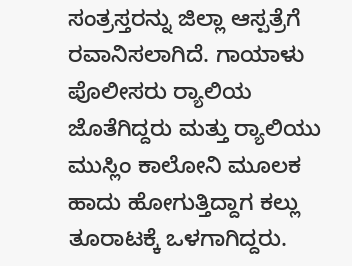ಸಂತ್ರಸ್ತರನ್ನು ಜಿಲ್ಲಾ ಆಸ್ಪತ್ರೆಗೆ ರವಾನಿಸಲಾಗಿದೆ. ಗಾಯಾಳು ಪೊಲೀಸರು ರ‍್ಯಾಲಿಯ ಜೊತೆಗಿದ್ದರು ಮತ್ತು ರ‍್ಯಾಲಿಯು ಮುಸ್ಲಿಂ ಕಾಲೋನಿ ಮೂಲಕ ಹಾದು ಹೋಗುತ್ತಿದ್ದಾಗ ಕಲ್ಲು ತೂರಾಟಕ್ಕೆ ಒಳಗಾಗಿದ್ದರು.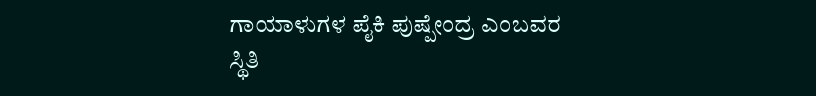ಗಾಯಾಳುಗಳ ಪೈಕಿ ಪುಷ್ಪೇಂದ್ರ ಎಂಬವರ ಸ್ಥಿತಿ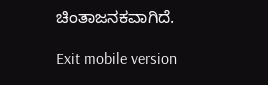ಚಿಂತಾಜನಕವಾಗಿದೆ.

Exit mobile version